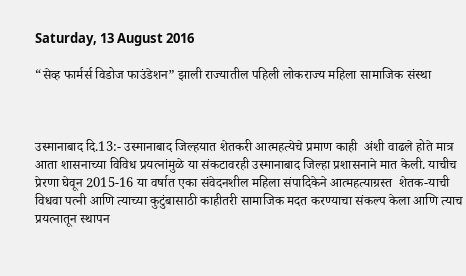Saturday, 13 August 2016

“सेव्ह फार्मर्स विडोज फाउंडेशन” झाली राज्यातील पहिली लोकराज्य महिला सामाजिक संस्था



उस्मानाबाद दि.13:- उस्मानाबाद जिल्हयात शेतकरी आत्महत्येचे प्रमाण काही  अंशी वाढले होते मात्र आता शासनाच्या विविध प्रयत्नांमुळे या संकटावरही उस्मानाबाद जिल्हा प्रशासनाने मात केली. याचीच प्रेरणा घेवून 2015-16 या वर्षात एका संवेदनशील महिला संपादिकेने आत्महत्याग्रस्त  शेतक-याची विधवा पत्नी आणि त्याच्या कुटुंबासाठी काहीतरी सामाजिक मदत करण्याचा संकल्प केला आणि त्याच प्रयत्नातून स्थापन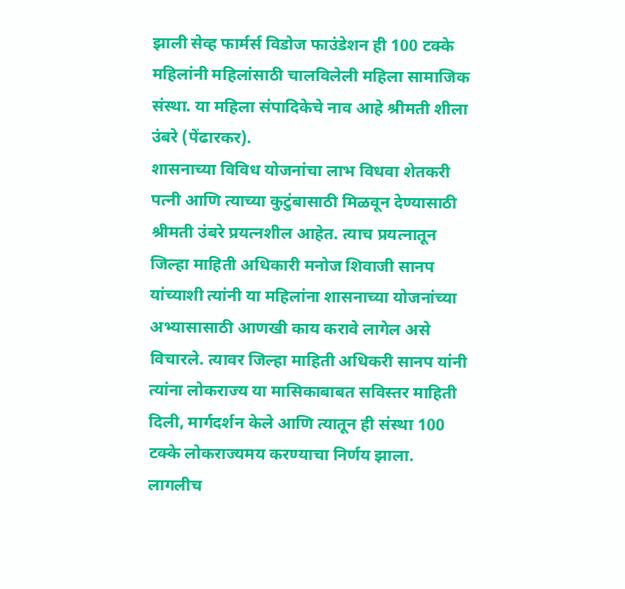झाली सेव्ह फार्मर्स विडोज फाउंडेशन ही 100 टक्के महिलांनी महिलांसाठी चालविलेली महिला सामाजिक संस्था. या महिला संपादिकेचे नाव आहे श्रीमती शीला उंबरे (पेंढारकर).
शासनाच्या विविध योजनांचा लाभ विधवा शेतकरी पत्नी आणि त्याच्या कुटुंबासाठी मिळवून देण्यासाठी श्रीमती उंबरे प्रयत्नशील आहेत. त्याच प्रयत्नातून जिल्हा माहिती अधिकारी मनोज शिवाजी सानप यांच्याशी त्यांनी या महिलांना शासनाच्या योजनांच्या अभ्यासासाठी आणखी काय करावे लागेल असे विचारले. त्यावर जिल्हा माहिती अधिकरी सानप यांनी त्यांना लोकराज्य या मासिकाबाबत सविस्तर माहिती दिली, मार्गदर्शन केले आणि त्यातून ही संस्था 100 टक्के लोकराज्यमय करण्याचा निर्णय झाला.
लागलीच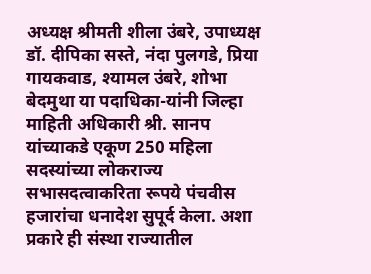अध्यक्ष श्रीमती शीला उंबरे, उपाध्यक्ष डॉ. दीपिका सस्ते, नंदा पुलगडे, प्रिया गायकवाड, श्यामल उंबरे, शोभा बेदमुथा या पदाधिका-यांनी जिल्हा माहिती अधिकारी श्री. सानप यांच्याकडे एकूण 250 महिला सदस्यांच्या लोकराज्य  सभासदत्वाकरिता रूपये पंचवीस हजारांचा धनादेश सुपूर्द केला. अशा प्रकारे ही संस्था राज्यातील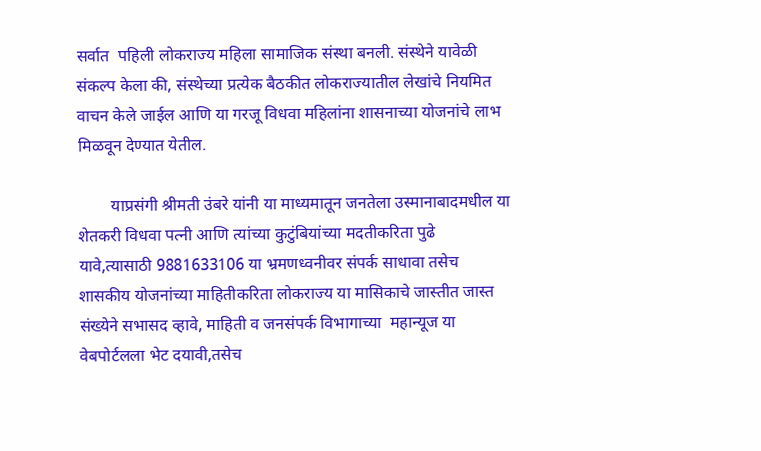सर्वात  पहिली लोकराज्य महिला सामाजिक संस्था बनली. संस्थेने यावेळी संकल्प केला की, संस्थेच्या प्रत्येक बैठकीत लोकराज्यातील लेखांचे नियमित वाचन केले जाईल आणि या गरजू विधवा महिलांना शासनाच्या योजनांचे लाभ मिळवून देण्यात येतील.

        याप्रसंगी श्रीमती उंबरे यांनी या माध्यमातून जनतेला उस्मानाबादमधील या शेतकरी विधवा पत्नी आणि त्यांच्या कुटुंबियांच्या मदतीकरिता पुढे यावे,त्यासाठी 9881633106 या भ्रमणध्वनीवर संपर्क साधावा तसेच शासकीय योजनांच्या माहितीकरिता लोकराज्य या मासिकाचे जास्तीत जास्त संख्येने सभासद व्हावे, माहिती व जनसंपर्क विभागाच्या  महान्यूज या वेबपोर्टलला भेट दयावी,तसेच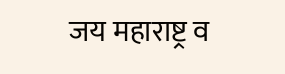जय महाराष्ट्र व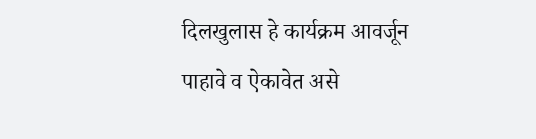दिलखुलास हे कार्यक्रम आवर्जून पाहावे व ऐकावेत असे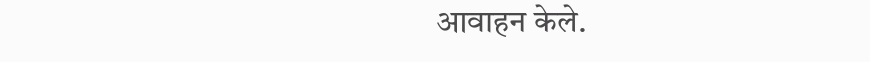आवाहन केले.